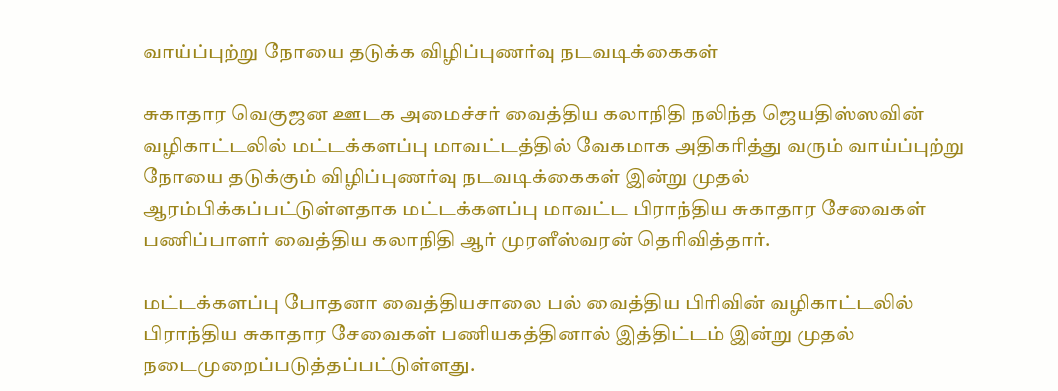வாய்ப்புற்று நோயை தடுக்க விழிப்புணர்வு நடவடிக்கைகள்

சுகாதார வெகுஜன ஊடக அமைச்சர் வைத்திய கலாநிதி நலிந்த ஜெயதிஸ்ஸவின் வழிகாட்டலில் மட்டக்களப்பு மாவட்டத்தில் வேகமாக அதிகரித்து வரும் வாய்ப்புற்று நோயை தடுக்கும் விழிப்புணர்வு நடவடிக்கைகள் இன்று முதல் ஆரம்பிக்கப்பட்டுள்ளதாக மட்டக்களப்பு மாவட்ட பிராந்திய சுகாதார சேவைகள் பணிப்பாளர் வைத்திய கலாநிதி ஆர் முரளீஸ்வரன் தெரிவித்தார்.

மட்டக்களப்பு போதனா வைத்தியசாலை பல் வைத்திய பிரிவின் வழிகாட்டலில் பிராந்திய சுகாதார சேவைகள் பணியகத்தினால் இத்திட்டம் இன்று முதல் நடைமுறைப்படுத்தப்பட்டுள்ளது.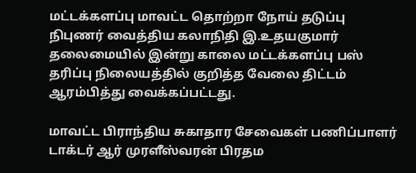மட்டக்களப்பு மாவட்ட தொற்றா நோய் தடுப்பு நிபுணர் வைத்திய கலாநிதி இ.உதயகுமார் தலைமையில் இன்று காலை மட்டக்களப்பு பஸ் தரிப்பு நிலையத்தில் குறித்த வேலை திட்டம் ஆரம்பித்து வைக்கப்பட்டது.

மாவட்ட பிராந்திய சுகாதார சேவைகள் பணிப்பாளர் டாக்டர் ஆர் முரளீஸ்வரன் பிரதம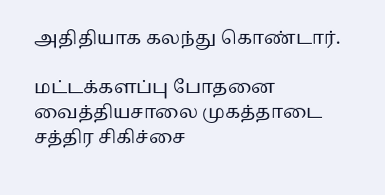அதிதியாக கலந்து கொண்டார்.

மட்டக்களப்பு போதனை வைத்தியசாலை முகத்தாடை சத்திர சிகிச்சை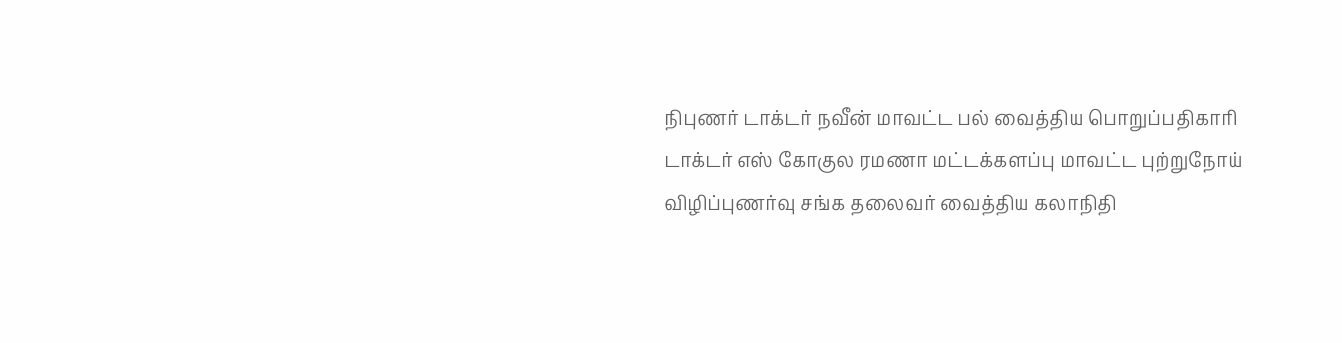நிபுணர் டாக்டர் நவீன் மாவட்ட பல் வைத்திய பொறுப்பதிகாரி டாக்டர் எஸ் கோகுல ரமணா மட்டக்களப்பு மாவட்ட புற்றுநோய் விழிப்புணர்வு சங்க தலைவர் வைத்திய கலாநிதி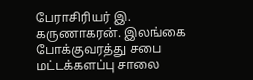பேராசிரியர் இ. கருணாகரன். இலங்கை போக்குவரத்து சபை மட்டக்களப்பு சாலை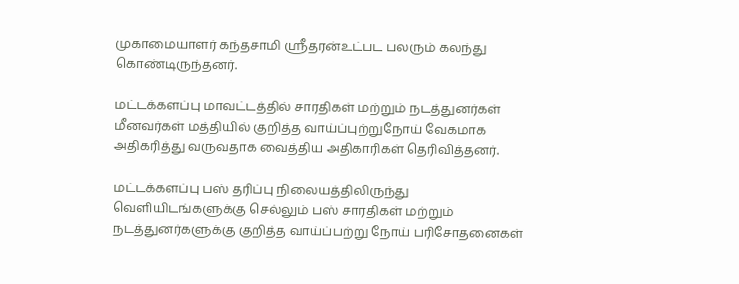முகாமையாளர் கந்தசாமி ஸ்ரீதரன்உட்பட பலரும் கலந்து கொண்டிருந்தனர்.

மட்டக்களப்பு மாவட்டத்தில் சாரதிகள் மற்றும் நடத்துனர்கள் மீனவர்கள் மத்தியில் குறித்த வாய்ப்புற்றுநோய் வேகமாக அதிகரித்து வருவதாக வைத்திய அதிகாரிகள் தெரிவித்தனர்.

மட்டக்களப்பு பஸ் தரிப்பு நிலையத்திலிருந்து வெளியிடங்களுக்கு செல்லும் பஸ் சாரதிகள் மற்றும் நடத்துனர்களுக்கு குறித்த வாய்ப்பற்று நோய் பரிசோதனைகள்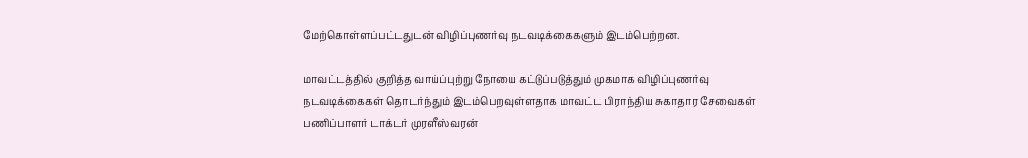மேற்கொள்ளப்பட்டதுடன் விழிப்புணர்வு நடவடிக்கைகளும் இடம்பெற்றன.

மாவட்டத்தில் குறித்த வாய்ப்புற்று நோயை கட்டுப்படுத்தும் முகமாக விழிப்புணர்வு நடவடிக்கைகள் தொடர்ந்தும் இடம்பெறவுள்ளதாக மாவட்ட பிராந்திய சுகாதார சேவைகள் பணிப்பாளர் டாக்டர் முரளீஸ்வரன்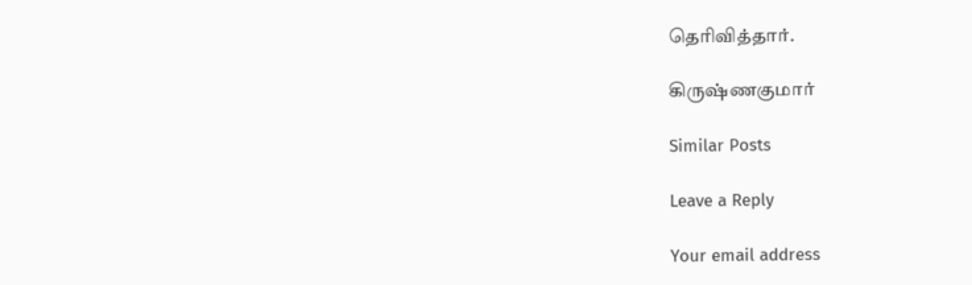தெரிவித்தார்.

கிருஷ்ணகுமார்

Similar Posts

Leave a Reply

Your email address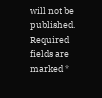will not be published. Required fields are marked *